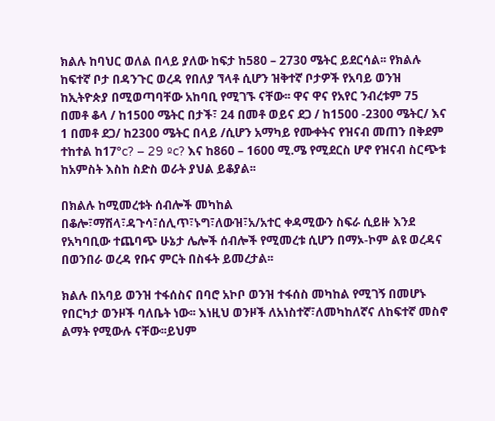ክልሉ ከባህር ወለል በላይ ያለው ከፍታ ከ580 – 2730 ሜትር ይደርሳል፡፡ የክልሉ ከፍተኛ ቦታ በዳንጉር ወረዳ የበለያ ኘላቶ ሲሆን ዝቅተኛ ቦታዎች የአባይ ወንዝ ከኢትዮጵያ በሚወጣባቸው አከባቢ የሚገኙ ናቸው፡፡ ዋና ዋና የአየር ንብረቱም 75 በመቶ ቆላ / ከ1500 ሜትር በታች፣ 24 በመቶ ወይና ደጋ / ከ1500 -2300 ሜትር/ እና 1 በመቶ ደጋ/ ከ2300 ሜትር በላይ /ሲሆን አማካይ የሙቀትና የዝናብ መጠን በቅደም ተከተል ከ17ºc? – 29 ºc? እና ከ860 – 1600 ሚ.ሜ የሚደርስ ሆኖ የዝናብ ስርጭቱ ከአምስት እስከ ስድስ ወራት ያህል ይቆያል፡፡

በክልሉ ከሚመረቱት ሰብሎች መካከል በቆሎ፣ማሽላ፣ዳጉሳ፣ሰሊጥ፣ኑግ፣ለውዝ፣አ/አተር ቀዳሚውን ስፍራ ሲይዙ እንደ የአካባቢው ተጨባጭ ሁኔታ ሌሎች ሰብሎች የሚመረቱ ሲሆን በማኦ-ኮም ልዩ ወረዳና በወንበራ ወረዳ የቡና ምርት በስፋት ይመረታል፡፡

ክልሉ በአባይ ወንዝ ተፋሰስና በባሮ አኮቦ ወንዝ ተፋሰስ መካከል የሚገኝ በመሆኑ የበርካታ ወንዞች ባለቤት ነው፡፡ እነዚህ ወንዞች ለአነስተኛ፣ለመካከለኛና ለከፍተኛ መስኖ ልማት የሚውሉ ናቸው፡፡ይህም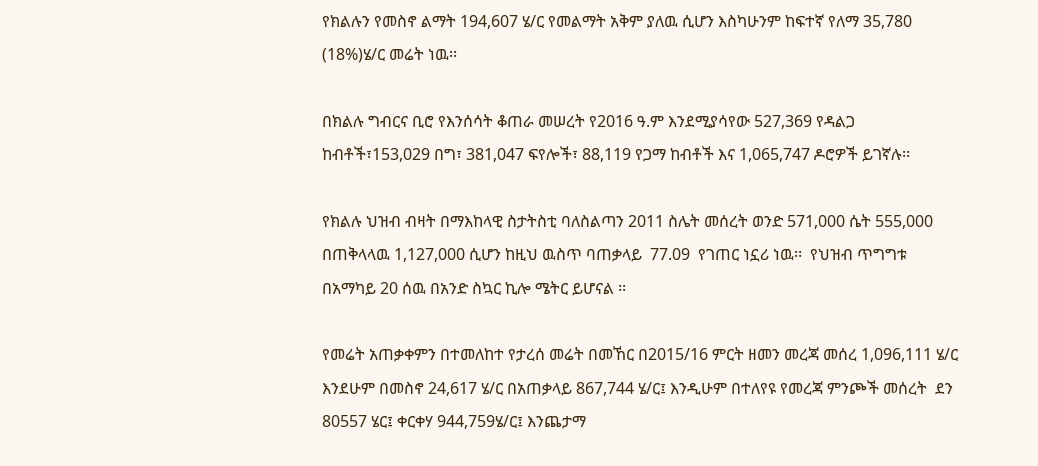የክልሉን የመስኖ ልማት 194,607 ሄ/ር የመልማት አቅም ያለዉ ሲሆን እስካሁንም ከፍተኛ የለማ 35,780 (18%)ሄ/ር መሬት ነዉ፡፡

በክልሉ ግብርና ቢሮ የእንሰሳት ቆጠራ መሠረት የ2016 ዓ.ም እንደሚያሳየው 527,369 የዳልጋ ከብቶች፣153,029 በግ፣ 381,047 ፍየሎች፣ 88,119 የጋማ ከብቶች እና 1,065,747 ዶሮዎች ይገኛሉ፡፡

የክልሉ ህዝብ ብዛት በማእከላዊ ስታትስቲ ባለስልጣን 2011 ስሌት መሰረት ወንድ 571,000 ሴት 555,000 በጠቅላላዉ 1,127,000 ሲሆን ከዚህ ዉስጥ ባጠቃላይ  77.09  የገጠር ነኗሪ ነዉ፡፡  የህዝብ ጥግግቱ በአማካይ 20 ሰዉ በአንድ ስኳር ኪሎ ሜትር ይሆናል ፡፡

የመሬት አጠቃቀምን በተመለከተ የታረሰ መሬት በመኸር በ2015/16 ምርት ዘመን መረጃ መሰረ 1,096,111 ሄ/ር እንደሁም በመስኖ 24,617 ሄ/ር በአጠቃላይ 867,744 ሄ/ር፤ እንዲሁም በተለየዩ የመረጃ ምንጮች መሰረት  ደን 80557 ሄር፤ ቀርቀሃ 944,759ሄ/ር፤ እንጨታማ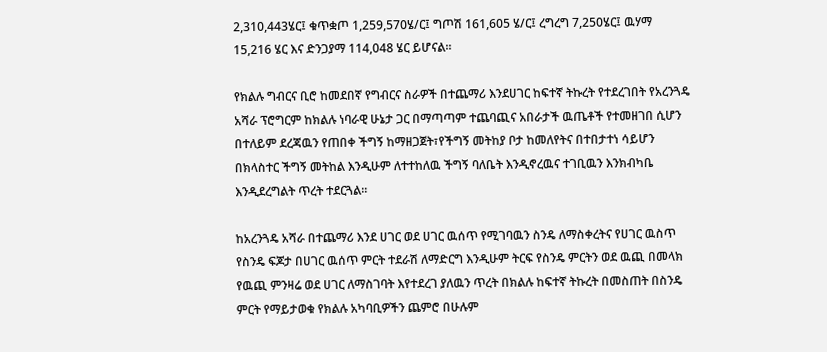2,310,443ሄር፤ ቁጥቋጦ 1,259,570ሄ/ር፤ ግጦሽ 161,605 ሄ/ር፤ ረግረግ 7,250ሄር፤ ዉሃማ 15,216 ሄር እና ድንጋያማ 114,048 ሄር ይሆናል፡፡

የክልሉ ግብርና ቢሮ ከመደበኛ የግብርና ስራዎች በተጨማሪ እንደሀገር ከፍተኛ ትኩረት የተደረገበት የአረንጓዴ አሻራ ፕሮግርም ከክልሉ ነባራዊ ሁኔታ ጋር በማጣጣም ተጨባጪና አበራታች ዉጤቶች የተመዘገበ ሲሆን በተለይም ደረጃዉን የጠበቀ ችግኝ ከማዘጋጀት፣የችግኝ መትከያ ቦታ ከመለየትና በተበታተነ ሳይሆን በክላስተር ችግኝ መትከል እንዲሁም ለተተከለዉ ችግኝ ባለቤት እንዲኖረዉና ተገቢዉን እንክብካቤ እንዲደረግልት ጥረት ተደርጓል፡፡

ከአረንጓዴ አሻራ በተጨማሪ እንደ ሀገር ወደ ሀገር ዉሰጥ የሚገባዉን ስንዴ ለማስቀረትና የሀገር ዉስጥ የስንዴ ፍጆታ በሀገር ዉሰጥ ምርት ተደራሽ ለማድርግ እንዲሁም ትርፍ የስንዴ ምርትን ወደ ዉጪ በመላክ የዉጪ ምንዛሬ ወደ ሀገር ለማስገባት እየተደረገ ያለዉን ጥረት በክልሉ ከፍተኛ ትኩረት በመስጠት በስንዴ ምርት የማይታወቁ የክልሉ አካባቢዎችን ጨምሮ በሁሉም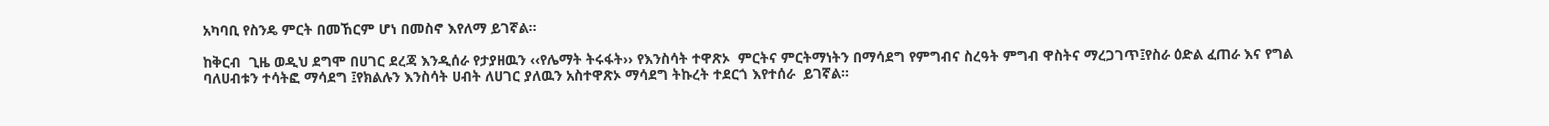አካባቢ የስንዴ ምርት በመኸርም ሆነ በመስኖ እየለማ ይገኛል፡፡

ከቅርብ  ጊዜ ወዲህ ደግሞ በሀገር ደረጃ እንዲሰራ የታያዘዉን ‹‹የሌማት ትሩፋት›› የእንስሳት ተዋጽኦ  ምርትና ምርትማነትን በማሳደግ የምግብና ስረዓት ምግብ ዋስትና ማረጋገጥ፤የስራ ዕድል ፈጠራ እና የግል ባለሀብቱን ተሳትፎ ማሳደግ ፤የክልሉን እንስሳት ሀብት ለሀገር ያለዉን አስተዋጽኦ ማሳደግ ትኩረት ተደርጎ እየተሰራ  ይገኛል፡፡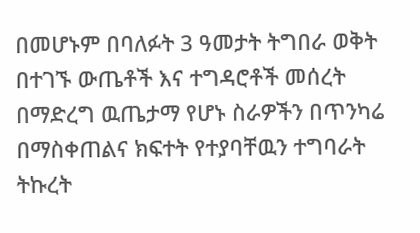በመሆኑም በባለፉት 3 ዓመታት ትግበራ ወቅት በተገኙ ውጤቶች እና ተግዳሮቶች መሰረት በማድረግ ዉጤታማ የሆኑ ስራዎችን በጥንካሬ በማስቀጠልና ክፍተት የተያባቸዉን ተግባራት ትኩረት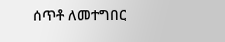ሰጥቶ ለመተግበር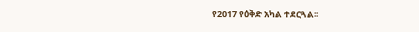የ2017 የዕቅድ አካል ተደርጓል፡፡